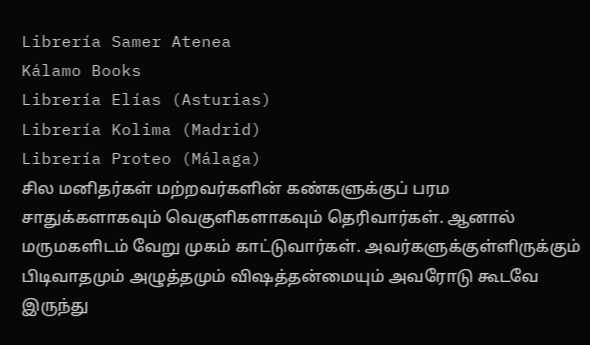Librería Samer Atenea
Kálamo Books
Librería Elías (Asturias)
Librería Kolima (Madrid)
Librería Proteo (Málaga)
சில மனிதர்கள் மற்றவர்களின் கண்களுக்குப் பரம சாதுக்களாகவும் வெகுளிகளாகவும் தெரிவார்கள். ஆனால் மருமகளிடம் வேறு முகம் காட்டுவார்கள். அவர்களுக்குள்ளிருக்கும் பிடிவாதமும் அழுத்தமும் விஷத்தன்மையும் அவரோடு கூடவே இருந்து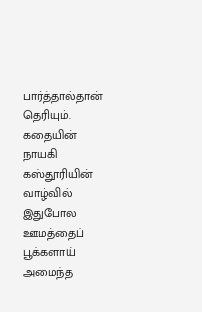பார்த்தால்தான் தெரியும். கதையின் நாயகி கஸ்தூரியின் வாழ்வில் இதுபோல ஊமத்தைப் பூக்களாய் அமைந்த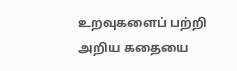உறவுகளைப் பற்றி அறிய கதையை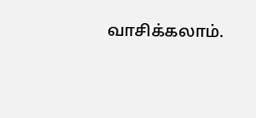வாசிக்கலாம்.